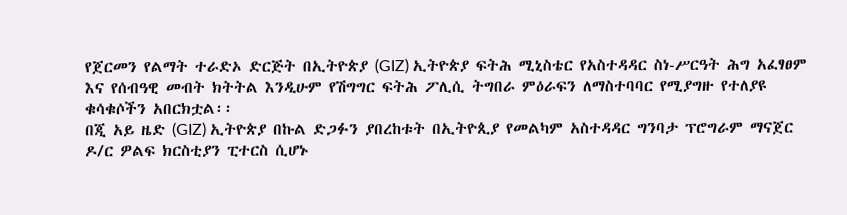የጀርመን የልማት ተራድኦ ድርጅት በኢትዮጵያ (GIZ) ኢትዮጵያ ፍትሕ ሚኒስቴር የአስተዳዳር ስነ-ሥርዓት ሕግ አፈፃፀም እና የሰብዓዊ መብት ክትትል እንዲሁም የሽግግር ፍትሕ ፖሊሲ ትግበራ ምዕራፍን ለማስተባባር የሚያግዙ የተለያዩ ቁሳቁሶችን አበርክቷል፡፡
በጂ አይ ዜድ (GIZ) ኢትዮጵያ በኩል ድጋፉን ያበረከቱት በኢትዮጲያ የመልካም አስተዳዳር ግንባታ ፕሮግራም ማናጀር ዶ/ር ዎልፍ ክርስቲያን ፒተርስ ሲሆኑ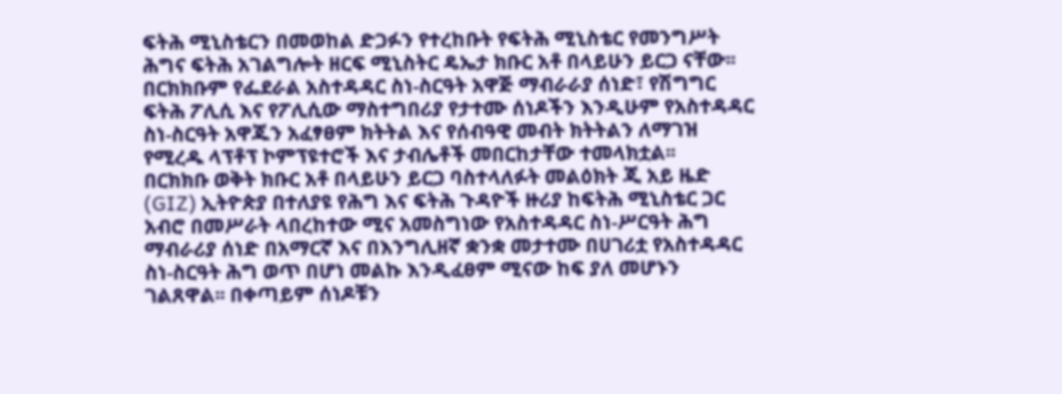ፍትሕ ሚኒስቴርን በመወከል ድጋፉን የተረከቡት የፍትሕ ሚኒስቴር የመንግሥት ሕግና ፍትሕ አገልግሎት ዘርፍ ሚኒስትር ዴኤታ ክቡር አቶ በላይሁን ይርጋ ናቸው፡፡
በርክክቡም የፌደራል አስተዳዳር ስነ-ስርዓት አዋጅ ማብራራያ ሰነድ፣ የሽግግር ፍትሕ ፖሊሲ እና የፖሊሲው ማስተግበሪያ የታተሙ ሰነዶችን እንዲሁም የአስተዳዳር ስነ-ስርዓት አዋጁን አፈፃፀም ክትትል እና የሰብዓዊ መብት ክትትልን ለማገዝ የሚረዱ ላፕቶፕ ኮምፕዩተሮች እና ታብሌቶች መበርከታቸው ተመላክቷል፡፡
በርክክቡ ወቅት ክቡር አቶ በላይሁን ይርጋ ባስተላለፉት መልዕክት ጂ አይ ዜድ (GIZ) ኢትዮጵያ በተለያዩ የሕግ እና ፍትሕ ጉዳዮች ዙሪያ ከፍትሕ ሚኒስቴር ጋር አብሮ በመሥራት ላበረከተው ሚና አመስግነው የአስተዳዳር ስነ-ሥርዓት ሕግ ማብራሪያ ሰነድ በአማርኛ እና በእንግሊዘኛ ቋንቋ መታተሙ በሀገሪቷ የአስተዳዳር ስነ-ስርዓት ሕግ ወጥ በሆነ መልኩ እንዲፈፀም ሚናው ከፍ ያለ መሆኑን ገልጸዋል፡፡ በቀጣይም ሰነዶቹን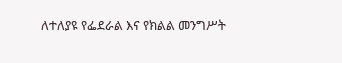ለተለያዩ የፌደራል እና የክልል መንግሥት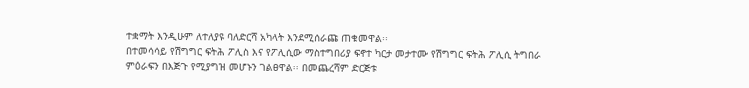ተቋማት እንዲሁም ለተለያዩ ባለድርሻ አካላት እንደሚሰራጩ ጠቁመዋል፡፡
በተመሳሳይ የሽግግር ፍትሕ ፖሊስ እና የፖሊሲው ማስተግበሪያ ፍኖተ ካርታ መታተሙ የሽግግር ፍትሕ ፖሊሲ ትግበራ ምዕራፍን በእጅጉ የሚያግዝ መሆኑን ገልፀዋል፡፡ በመጨረሻም ድርጅቱ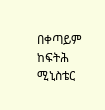በቀጣይም ከፍትሕ ሚኒስቴር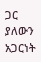ጋር ያለውን አጋርነት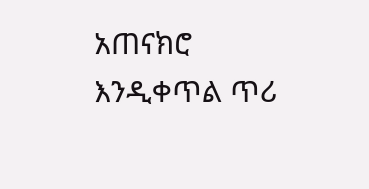አጠናክሮ እንዲቀጥል ጥሪ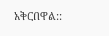አቅርበዋል::